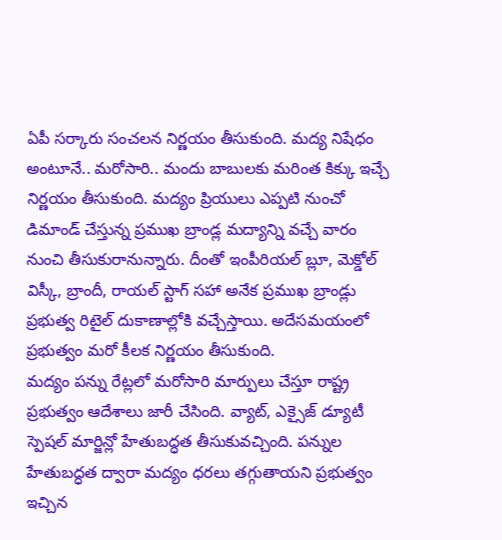ఏపీ సర్కారు సంచలన నిర్ణయం తీసుకుంది. మద్య నిషేధం అంటూనే.. మరోసారి.. మందు బాబులకు మరింత కిక్కు ఇచ్చే నిర్ణయం తీసుకుంది. మద్యం ప్రియులు ఎప్పటి నుంచో డిమాండ్ చేస్తున్న ప్రముఖ బ్రాండ్ల మద్యాన్ని వచ్చే వారం నుంచి తీసుకురానున్నారు. దీంతో ఇంపీరియల్ బ్లూ, మెక్డోల్ విస్కీ, బ్రాందీ, రాయల్ స్టాగ్ సహా అనేక ప్రముఖ బ్రాండ్లు ప్రభుత్వ రిటైల్ దుకాణాల్లోకి వచ్చేస్తాయి. అదేసమయంలో ప్రభుత్వం మరో కీలక నిర్ణయం తీసుకుంది.
మద్యం పన్ను రేట్లలో మరోసారి మార్పులు చేస్తూ రాష్ట్ర ప్రభుత్వం ఆదేశాలు జారీ చేసింది. వ్యాట్, ఎక్సైజ్ డ్యూటీ స్పెషల్ మార్జిన్లో హేతుబద్ధత తీసుకువచ్చింది. పన్నుల హేతుబద్ధత ద్వారా మద్యం ధరలు తగ్గుతాయని ప్రభుత్వం ఇచ్చిన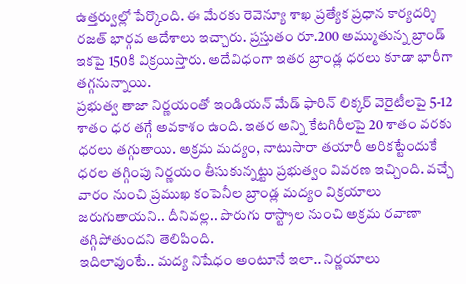ఉత్తర్వుల్లో పేర్కొంది. ఈ మేరకు రెవెన్యూ శాఖ ప్రత్యేక ప్రధాన కార్యదర్శి రజత్ భార్గవ ఆదేశాలు ఇచ్చారు. ప్రస్తుతం రూ.200 అమ్ముతున్న బ్రాండ్ ఇకపై 150కి విక్రయిస్తారు. అదేవిధంగా ఇతర బ్రాండ్ల ధరలు కూడా భారీగా తగ్గనున్నాయి.
ప్రభుత్వ తాజా నిర్ణయంతో ఇండియన్ మేడ్ ఫారిన్ లిక్కర్ వెరైటీలపై 5-12 శాతం ధర తగ్గే అవకాశం ఉంది. ఇతర అన్ని కేటగిరీలపై 20 శాతం వరకు ధరలు తగ్గుతాయి. అక్రమ మద్యం, నాటుసారా తయారీ అరికట్టేందుకే ధరల తగ్గింపు నిర్ణయం తీసుకున్నట్టు ప్రభుత్వం వివరణ ఇచ్చింది. వచ్చే వారం నుంచి ప్రముఖ కంపెనీల బ్రాండ్ల మద్యం విక్రయాలు జరుగుతాయని.. దీనివల్ల.. పొరుగు రాస్ట్రాల నుంచి అక్రమ రవాణా తగ్గిపోతుందని తెలిపింది.
ఇదిలావుంటే.. మద్య నిషేధం అంటూనే ఇలా.. నిర్ణయాలు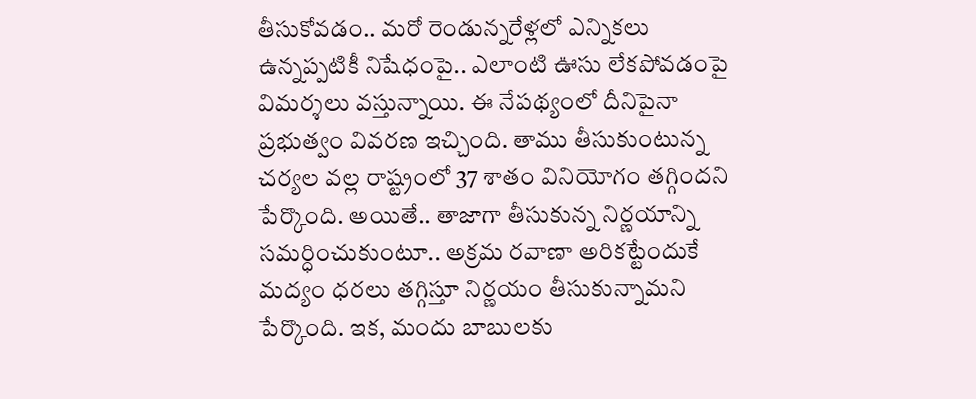తీసుకోవడం.. మరో రెండున్నరేళ్లలో ఎన్నికలు ఉన్నప్పటికీ నిషేధంపై.. ఎలాంటి ఊసు లేకపోవడంపై విమర్శలు వస్తున్నాయి. ఈ నేపథ్యంలో దీనిపైనా ప్రభుత్వం వివరణ ఇచ్చింది. తాము తీసుకుంటున్న చర్యల వల్ల రాష్ట్రంలో 37 శాతం వినియోగం తగ్గిందని పేర్కొంది. అయితే.. తాజాగా తీసుకున్న నిర్ణయాన్ని సమర్ధించుకుంటూ.. అక్రమ రవాణా అరికట్టేందుకే మద్యం ధరలు తగ్గిస్తూ నిర్ణయం తీసుకున్నామని పేర్కొంది. ఇక, మందు బాబులకు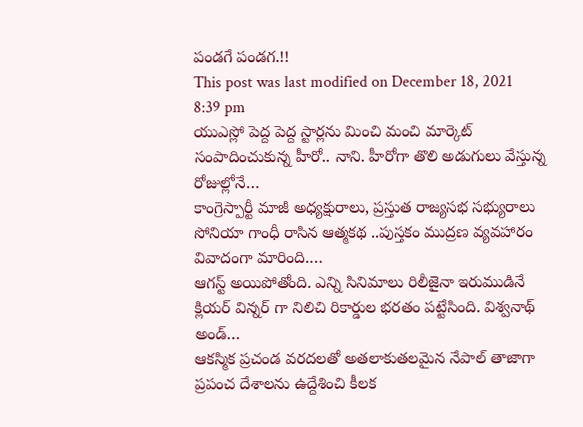పండగే పండగ.!!
This post was last modified on December 18, 2021 8:39 pm
యుఎస్లో పెద్ద పెద్ద స్టార్లను మించి మంచి మార్కెట్ సంపాదించుకున్న హీరో.. నాని. హీరోగా తొలి అడుగులు వేస్తున్న రోజుల్లోనే…
కాంగ్రెస్పార్టీ మాజీ అధ్యక్షురాలు, ప్రస్తుత రాజ్యసభ సభ్యురాలు సోనియా గాంధీ రాసిన ఆత్మకథ ..పుస్తకం ముద్రణ వ్యవహారం వివాదంగా మారింది.…
ఆగస్ట్ అయిపోతోంది. ఎన్ని సినిమాలు రిలీజైనా ఇరుముడినే క్లియర్ విన్నర్ గా నిలిచి రికార్డుల భరతం పట్టేసింది. విశ్వనాథ్ అండ్…
ఆకస్మిక ప్రచండ వరదలతో అతలాకుతలమైన నేపాల్ తాజాగా ప్రపంచ దేశాలను ఉద్దేశించి కీలక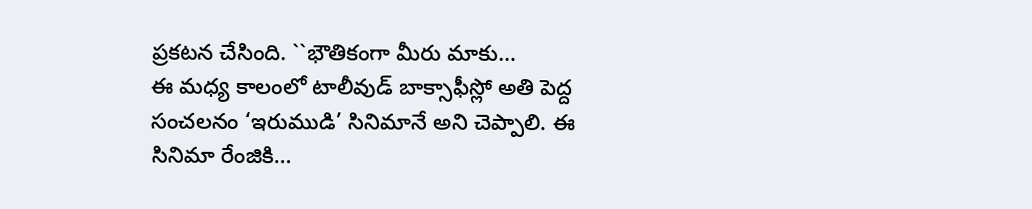ప్రకటన చేసింది. ``భౌతికంగా మీరు మాకు…
ఈ మధ్య కాలంలో టాలీవుడ్ బాక్సాఫీస్లో అతి పెద్ద సంచలనం ‘ఇరుముడి’ సినిమానే అని చెప్పాలి. ఈ సినిమా రేంజికి…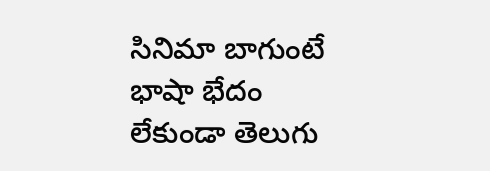సినిమా బాగుంటే భాషా భేదం లేకుండా తెలుగు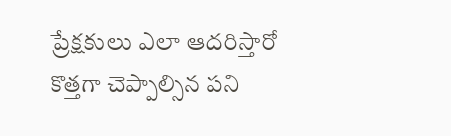ప్రేక్షకులు ఎలా ఆదరిస్తారో కొత్తగా చెప్పాల్సిన పని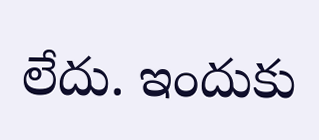లేదు. ఇందుకు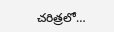చరిత్రలో…